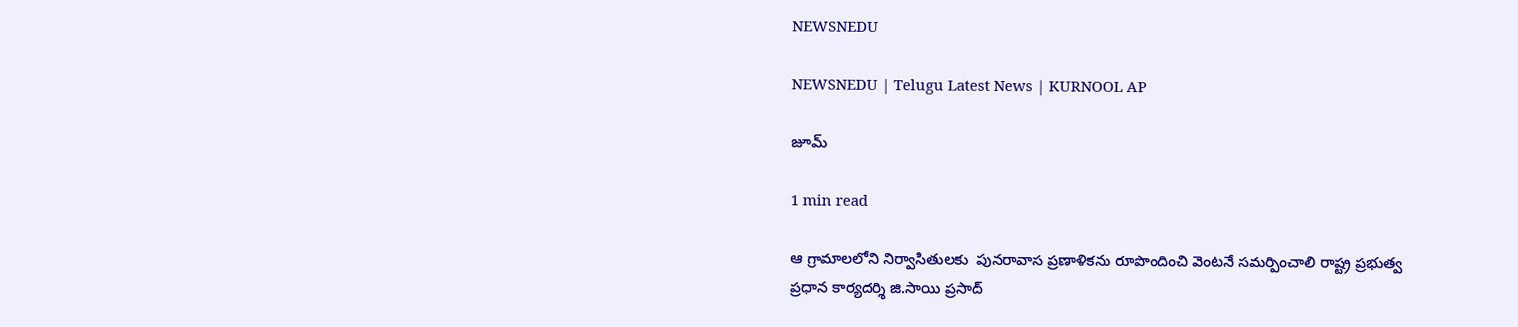NEWSNEDU

NEWSNEDU | Telugu Latest News | KURNOOL AP

జూమ్

1 min read

ఆ గ్రామాలలోని నిర్వాసితులకు  పునరావాస ప్రణాళికను రూపొందించి వెంటనే సమర్పించాలి రాష్ట్ర ప్రభుత్వ ప్రధాన కార్యదర్శి జి.సాయి ప్రసాద్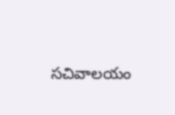సచివాలయం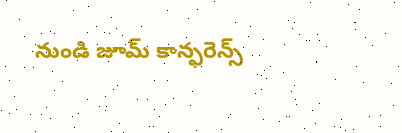నుండి జూమ్ కాన్ఫరెన్స్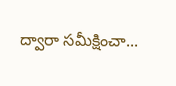ద్వారా సమీక్షించా...